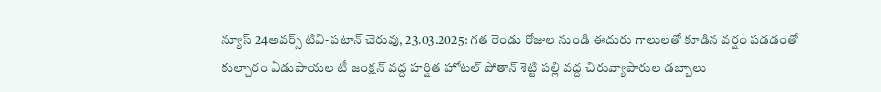న్యూస్ 24అవర్స్ టివి-పటాన్ చెరువు, 23.03.2025: గత రెండు రోజుల నుండి ఈదురు గాలులతో కూడిన వర్షం పడడంతో కుల్చారం ఏడుపాయల టీ జంక్షన్ వద్ద హర్షిత హోటల్ పోతాన్ శెట్టి పల్లి వద్ద చిరువ్యాపారుల డబ్బాలు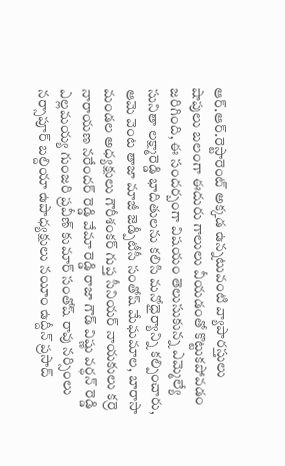ఆర్.ఆర్.రెస్టారెంట్ అక్కడ ఉన్నటువంటి వ్యాపారస్తులు షాపులు బలంగా ఈదురు గాలులు వీయడంతో కొట్టుకపోవడం జరిగింది, ఈ సందర్బంగా విషయం తెలుసుకున్న ఎమ్మెల్యే సునితా లక్ష్మారెడ్డి భాదితులను కలిసి మనోధైర్యాన్ని కల్పించారు, ఆమె వెంట తాజా మాజీ జెడ్పీటీసీ సంతోష్ మేఘమాల, బారాసా మండల అధ్యక్షులు గౌరీశంకర్ గుప్త సీనియర్ నాయకులు కర్రె నారాయణ నరేందర్ రెడ్డి వేమా రెడ్డి రాజా గౌడ్ విష్ణు వర్ధన్ రెడ్డి ఎల్లమయ్య గుంజరి ప్రవీణ్ కుమార్ సంతోష్ రావు నర్సింలు నర్సాపూర్ బల్దియా ఉపాధ్యక్షులు నయీం ఉద్దీన్ ప్రసాద్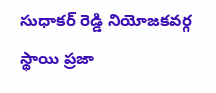సుధాకర్ రెడ్డి నియోజకవర్గ స్థాయి ప్రజా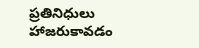ప్రతినిధులు హాజరుకావడం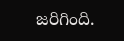జరిగింది.